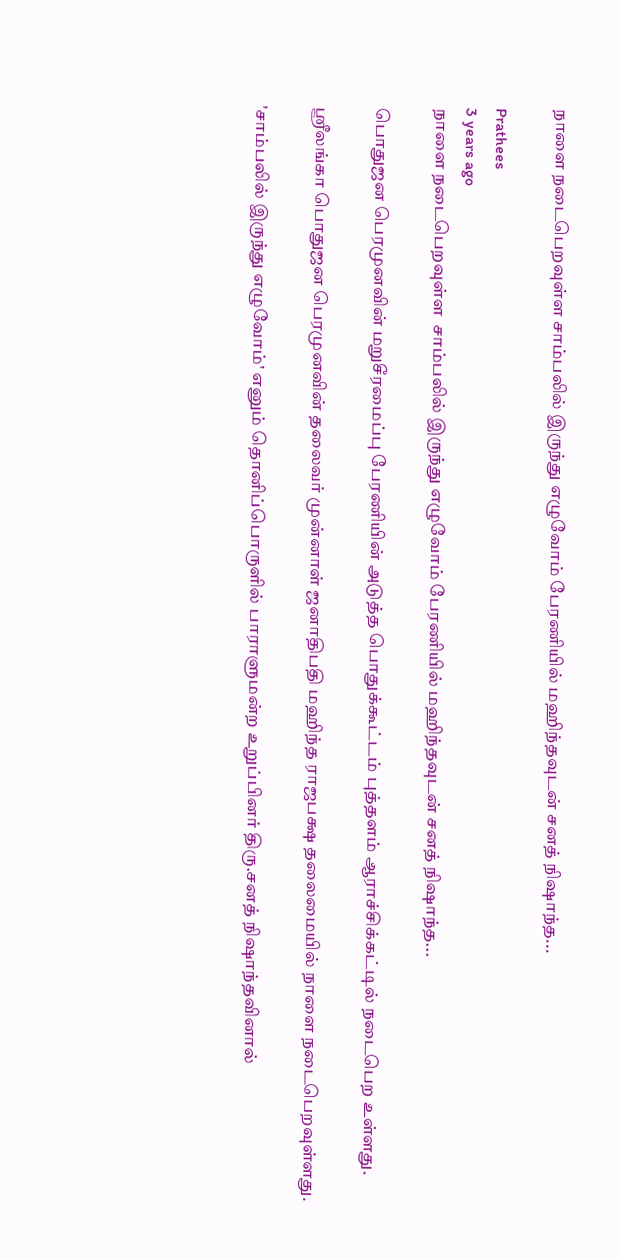நாளை நடைபெறவுள்ள சாம்பலில் இருந்து எழுவோம் பேரணியில் மஹிந்தவுடன் சனத் நிஷாந்த...

Prathees
3 years ago
நாளை நடைபெறவுள்ள  சாம்பலில் இருந்து எழுவோம் பேரணியில் மஹிந்தவுடன் சனத் நிஷாந்த...

பொதுஜன பெரமுனவின் மறுசீரமைப்பு பேரணியின் அடுத்த பொதுக்கூட்டம் புத்தளம் ஆராச்சிக்கட்டில் நடைபெற உள்ளது.

ஸ்ரீலங்கா பொதுஜன பெரமுனவின் தலைவர் முன்னாள் ஜனாதிபதி மஹிந்த ராஜபக்ஷ தலைமையில் நாளை நடைபெறவுள்ளது.

'சாம்பலில் இருந்து எழுவோம்' எனும் தொனிப்பொருளில் பாராளுமன்ற உறுப்பினர் திரு.சனத் நிஷாந்தவினால்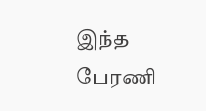இந்த பேரணி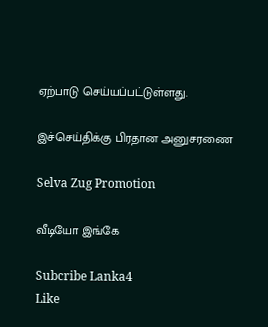ஏற்பாடு செய்யப்பட்டுள்ளது.

இச்செய்திக்கு பிரதான அனுசரணை

Selva Zug Promotion

வீடியோ இங்கே

Subcribe Lanka4
Like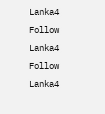Lanka4
Follow Lanka4
Follow Lanka4